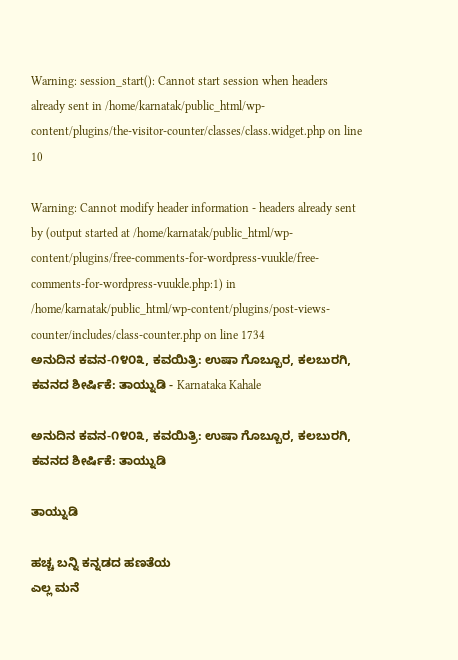Warning: session_start(): Cannot start session when headers already sent in /home/karnatak/public_html/wp-content/plugins/the-visitor-counter/classes/class.widget.php on line 10

Warning: Cannot modify header information - headers already sent by (output started at /home/karnatak/public_html/wp-content/plugins/free-comments-for-wordpress-vuukle/free-comments-for-wordpress-vuukle.php:1) in /home/karnatak/public_html/wp-content/plugins/post-views-counter/includes/class-counter.php on line 1734
ಅನುದಿನ ಕವನ-೧೪೦೩, ಕವಯಿತ್ರಿ: ಉಷಾ ಗೊಬ್ಬೂರ, ಕಲಬುರಗಿ, ಕವನದ ಶೀರ್ಷಿಕೆ: ತಾಯ್ನುಡಿ - Karnataka Kahale

ಅನುದಿನ ಕವನ-೧೪೦೩, ಕವಯಿತ್ರಿ: ಉಷಾ ಗೊಬ್ಬೂರ, ಕಲಬುರಗಿ, ಕವನದ ಶೀರ್ಷಿಕೆ: ತಾಯ್ನುಡಿ

ತಾಯ್ನುಡಿ

ಹಚ್ಚ ಬನ್ನಿ ಕನ್ನಡದ ಹಣತೆಯ
ಎಲ್ಲ ಮನೆ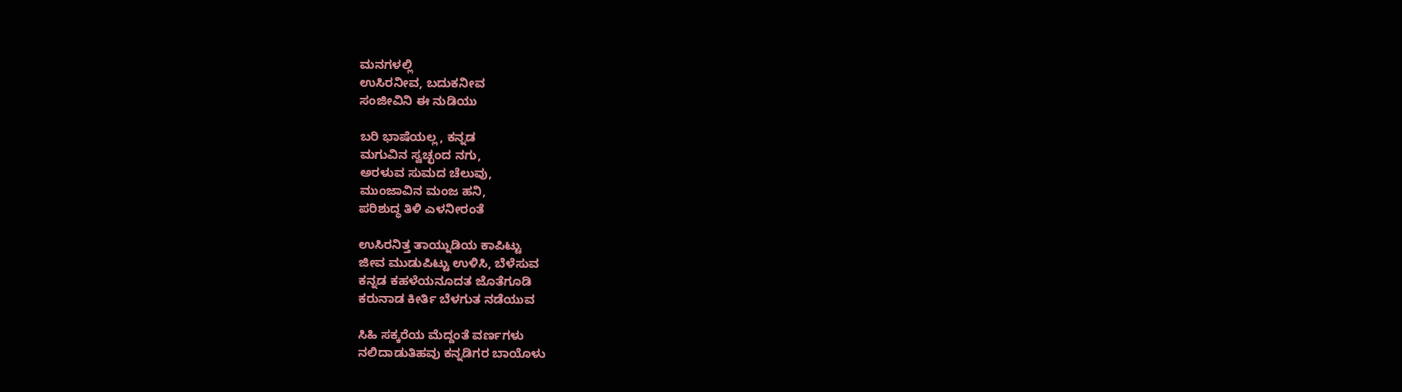ಮನಗಳಲ್ಲಿ
ಉಸಿರನೀವ, ಬದುಕನೀವ
ಸಂಜೀವಿನಿ ಈ ನುಡಿಯು

ಬರಿ ಭಾಷೆಯಲ್ಲ, ಕನ್ನಡ
ಮಗುವಿನ ಸ್ವಚ್ಛಂದ ನಗು,
ಅರಳುವ ಸುಮದ ಚೆಲುವು,
ಮುಂಜಾವಿನ ಮಂಜ ಹನಿ,
ಪರಿಶುದ್ಧ ತಿಳಿ ಎಳನೀರಂತೆ

ಉಸಿರನಿತ್ತ ತಾಯ್ನುಡಿಯ ಕಾಪಿಟ್ಟು
ಜೀವ ಮುಡುಪಿಟ್ಟು ಉಳಿಸಿ, ಬೆಳೆಸುವ
ಕನ್ನಡ ಕಹಳೆಯನೂದತ ಜೊತೆಗೂಡಿ
ಕರುನಾಡ ಕೀರ್ತಿ ಬೆಳಗುತ ನಡೆಯುವ

ಸಿಹಿ ಸಕ್ಕರೆಯ ಮೆದ್ದಂತೆ ವರ್ಣಗಳು
ನಲಿದಾಡುತಿಹವು ಕನ್ನಡಿಗರ ಬಾಯೊಳು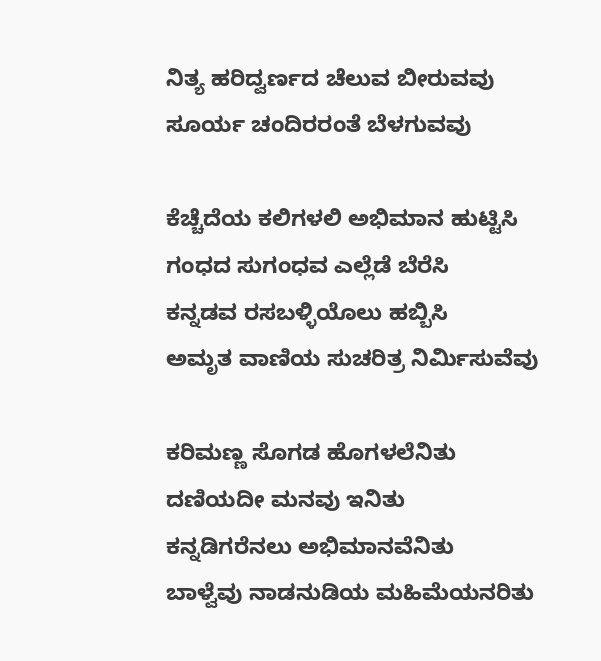ನಿತ್ಯ ಹರಿದ್ವರ್ಣದ ಚೆಲುವ ಬೀರುವವು
ಸೂರ್ಯ ಚಂದಿರರಂತೆ ಬೆಳಗುವವು

ಕೆಚ್ಚೆದೆಯ ಕಲಿಗಳಲಿ ಅಭಿಮಾನ ಹುಟ್ಟಿಸಿ
ಗಂಧದ ಸುಗಂಧವ ಎಲ್ಲೆಡೆ ಬೆರೆಸಿ
ಕನ್ನಡವ ರಸಬಳ್ಳಿಯೊಲು ಹಬ್ಬಿಸಿ
ಅಮೃತ ವಾಣಿಯ ಸುಚರಿತ್ರ ನಿರ್ಮಿಸುವೆವು

ಕರಿಮಣ್ಣ ಸೊಗಡ ಹೊಗಳಲೆನಿತು
ದಣಿಯದೀ ಮನವು ಇನಿತು
ಕನ್ನಡಿಗರೆನಲು ಅಭಿಮಾನವೆನಿತು
ಬಾಳ್ವೆವು ನಾಡನುಡಿಯ ಮಹಿಮೆಯನರಿತು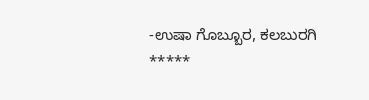-ಉಷಾ ಗೊಬ್ಬೂರ, ಕಲಬುರಗಿ
*****